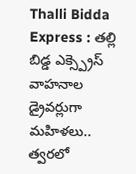Thalli Bidda Express : తల్లి బిడ్డ ఎక్స్ప్రెస్ వాహనాల డ్రైవర్లుగా మహిళలు.. త్వరలో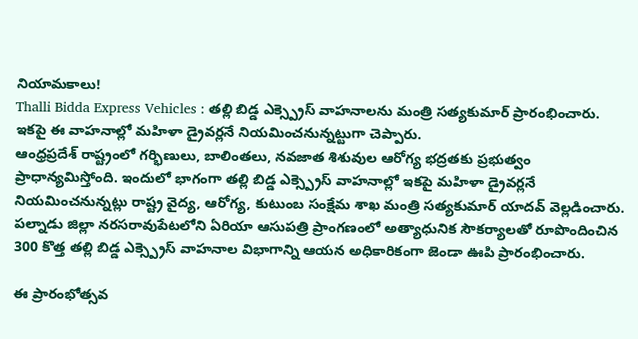నియామకాలు!
Thalli Bidda Express Vehicles : తల్లి బిడ్డ ఎక్స్ప్రెస్ వాహనాలను మంత్రి సత్యకుమార్ ప్రారంభించారు. ఇకపై ఈ వాహనాల్లో మహిళా డ్రైవర్లనే నియమించనున్నట్టుగా చెప్పారు.
ఆంధ్రప్రదేశ్ రాష్ట్రంలో గర్భిణులు, బాలింతలు, నవజాత శిశువుల ఆరోగ్య భద్రతకు ప్రభుత్వం ప్రాధాన్యమిస్తోంది. ఇందులో భాగంగా తల్లి బిడ్డ ఎక్స్ప్రెస్ వాహనాల్లో ఇకపై మహిళా డ్రైవర్లనే నియమించనున్నట్లు రాష్ట్ర వైద్య, ఆరోగ్య, కుటుంబ సంక్షేమ శాఖ మంత్రి సత్యకుమార్ యాదవ్ వెల్లడించారు. పల్నాడు జిల్లా నరసరావుపేటలోని ఏరియా ఆసుపత్రి ప్రాంగణంలో అత్యాధునిక సౌకర్యాలతో రూపొందించిన 300 కొత్త తల్లి బిడ్డ ఎక్స్ప్రెస్ వాహనాల విభాగాన్ని ఆయన అధికారికంగా జెండా ఊపి ప్రారంభించారు.

ఈ ప్రారంభోత్సవ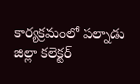కార్యక్రమంలో పల్నాడు జిల్లా కలెక్టర్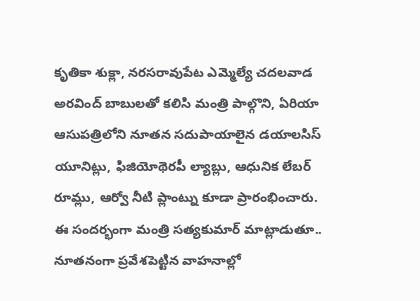కృతికా శుక్లా, నరసరావుపేట ఎమ్మెల్యే చదలవాడ అరవింద్ బాబులతో కలిసి మంత్రి పాల్గొని, ఏరియా ఆసుపత్రిలోని నూతన సదుపాయాలైన డయాలసిస్ యూనిట్లు, ఫిజియోథెరపీ ల్యాబ్లు, ఆధునిక లేబర్ రూమ్లు, ఆర్వో నీటి ప్లాంట్ను కూడా ప్రారంభించారు.
ఈ సందర్భంగా మంత్రి సత్యకుమార్ మాట్లాడుతూ.. నూతనంగా ప్రవేశపెట్టిన వాహనాల్లో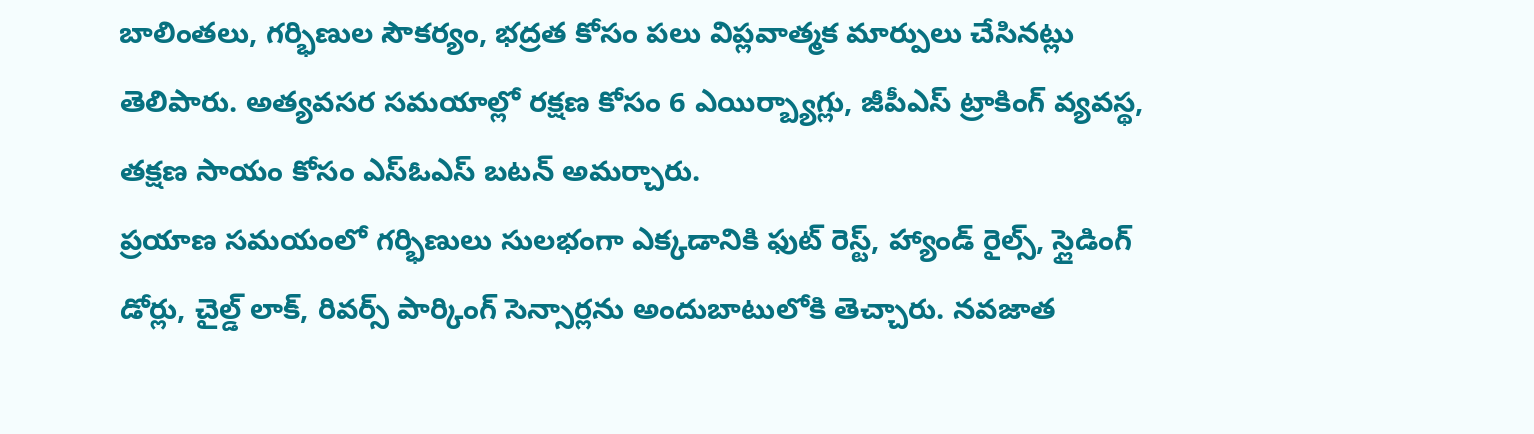బాలింతలు, గర్భిణుల సౌకర్యం, భద్రత కోసం పలు విప్లవాత్మక మార్పులు చేసినట్లు తెలిపారు. అత్యవసర సమయాల్లో రక్షణ కోసం 6 ఎయిర్బ్యాగ్లు, జీపీఎస్ ట్రాకింగ్ వ్యవస్థ, తక్షణ సాయం కోసం ఎస్ఓఎస్ బటన్ అమర్చారు.
ప్రయాణ సమయంలో గర్భిణులు సులభంగా ఎక్కడానికి ఫుట్ రెస్ట్, హ్యాండ్ రైల్స్, స్లైడింగ్ డోర్లు, చైల్డ్ లాక్, రివర్స్ పార్కింగ్ సెన్సార్లను అందుబాటులోకి తెచ్చారు. నవజాత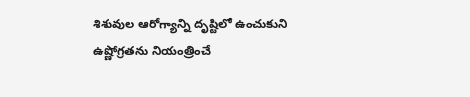శిశువుల ఆరోగ్యాన్ని దృష్టిలో ఉంచుకుని ఉష్ణోగ్రతను నియంత్రించే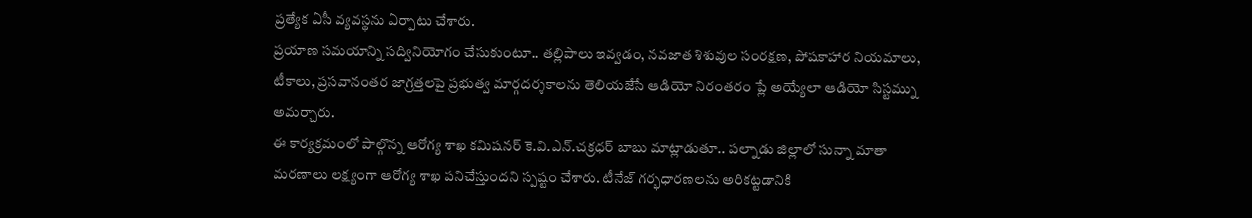ప్రత్యేక ఏసీ వ్యవస్థను ఏర్పాటు చేశారు.
ప్రయాణ సమయాన్ని సద్వినియోగం చేసుకుంటూ.. తల్లిపాలు ఇవ్వడం, నవజాత శిశువుల సంరక్షణ, పోషకాహార నియమాలు, టీకాలు, ప్రసవానంతర జాగ్రత్తలపై ప్రభుత్వ మార్గదర్శకాలను తెలియజేసే ఆడియో నిరంతరం ప్లే అయ్యేలా ఆడియో సిస్టమ్ను అమర్చారు.
ఈ కార్యక్రమంలో పాల్గొన్న ఆరోగ్య శాఖ కమిషనర్ కె.వి.ఎన్.చక్రధర్ బాబు మాట్లాడుతూ.. పల్నాడు జిల్లాలో సున్నా మాతా మరణాలు లక్ష్యంగా ఆరోగ్య శాఖ పనిచేస్తుందని స్పష్టం చేశారు. టీనేజ్ గర్భధారణలను అరికట్టడానికి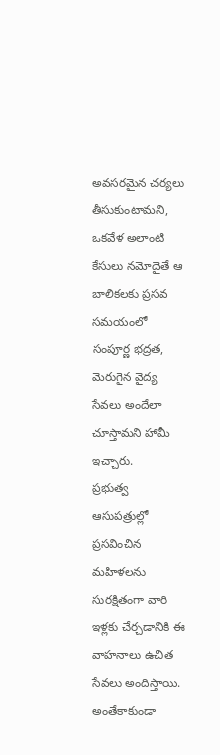అవసరమైన చర్యలు తీసుకుంటామని, ఒకవేళ అలాంటి కేసులు నమోదైతే ఆ బాలికలకు ప్రసవ సమయంలో సంపూర్ణ భద్రత, మెరుగైన వైద్య సేవలు అందేలా చూస్తామని హామీ ఇచ్చారు.
ప్రభుత్వ ఆసుపత్రుల్లో ప్రసవించిన మహిళలను సురక్షితంగా వారి ఇళ్లకు చేర్చడానికి ఈ వాహనాలు ఉచిత సేవలు అందిస్తాయి. అంతేకాకుండా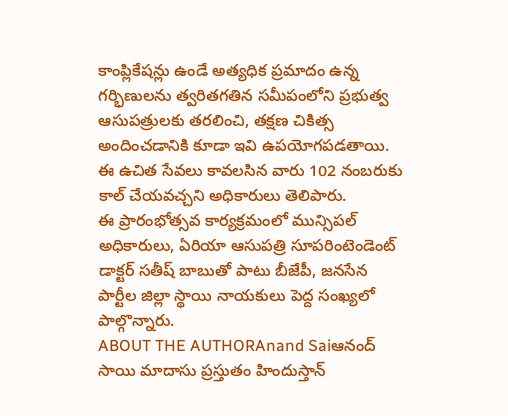కాంప్లికేషన్లు ఉండే అత్యధిక ప్రమాదం ఉన్న గర్భిణులను త్వరితగతిన సమీపంలోని ప్రభుత్వ ఆసుపత్రులకు తరలించి, తక్షణ చికిత్స అందించడానికి కూడా ఇవి ఉపయోగపడతాయి. ఈ ఉచిత సేవలు కావలసిన వారు 102 నంబరుకు కాల్ చేయవచ్చని అధికారులు తెలిపారు.
ఈ ప్రారంభోత్సవ కార్యక్రమంలో మున్సిపల్ అధికారులు, ఏరియా ఆసుపత్రి సూపరింటెండెంట్ డాక్టర్ సతీష్ బాబుతో పాటు బీజేపీ, జనసేన పార్టీల జిల్లా స్థాయి నాయకులు పెద్ద సంఖ్యలో పాల్గొన్నారు.
ABOUT THE AUTHORAnand Saiఆనంద్ సాయి మాదాసు ప్రస్తుతం హిందుస్తాన్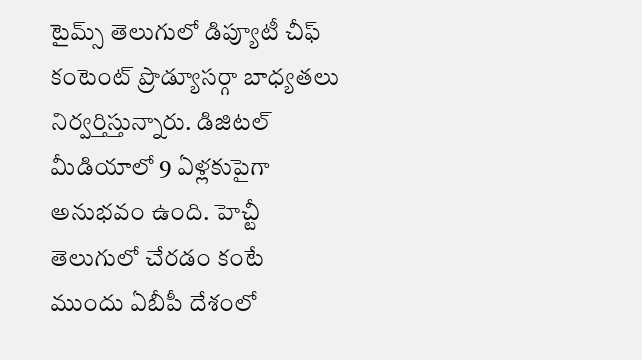టైమ్స్ తెలుగులో డిప్యూటీ చీఫ్ కంటెంట్ ప్రొడ్యూసర్గా బాధ్యతలు నిర్వర్తిస్తున్నారు. డిజిటల్ మీడియాలో 9 ఏళ్లకుపైగా అనుభవం ఉంది. హెచ్టీ తెలుగులో చేరడం కంటే ముందు ఏబీపీ దేశంలో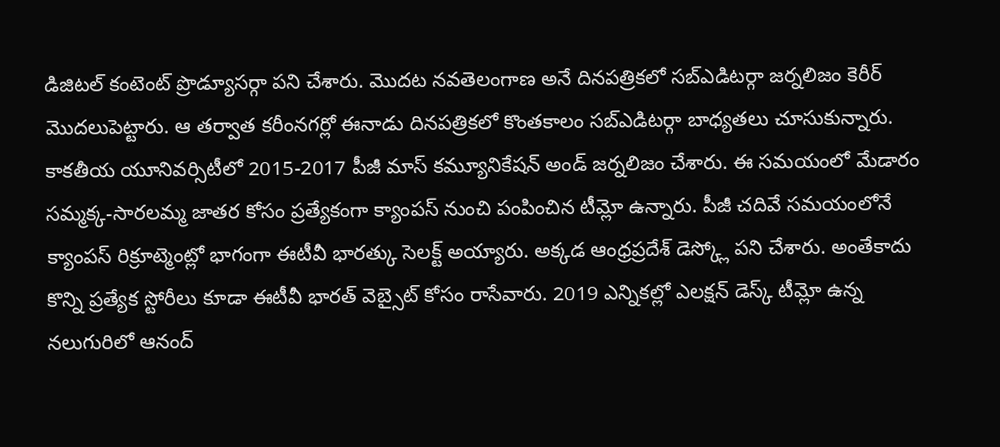డిజిటల్ కంటెంట్ ప్రొడ్యూసర్గా పని చేశారు. మెుదట నవతెలంగాణ అనే దినపత్రికలో సబ్ఎడిటర్గా జర్నలిజం కెరీర్ మెుదలుపెట్టారు. ఆ తర్వాత కరీంనగర్లో ఈనాడు దినపత్రికలో కొంతకాలం సబ్ఎడిటర్గా బాధ్యతలు చూసుకున్నారు. కాకతీయ యూనివర్సిటీలో 2015-2017 పీజీ మాస్ కమ్యూనికేషన్ అండ్ జర్నలిజం చేశారు. ఈ సమయంలో మేడారం సమ్మక్క-సారలమ్మ జాతర కోసం ప్రత్యేకంగా క్యాంపస్ నుంచి పంపించిన టీమ్లో ఉన్నారు. పీజీ చదివే సమయంలోనే క్యాంపస్ రిక్రూట్మెంట్లో భాగంగా ఈటీవీ భారత్కు సెలక్ట్ అయ్యారు. అక్కడ ఆంధ్రప్రదేశ్ డెస్క్లో పని చేశారు. అంతేకాదు కొన్ని ప్రత్యేక స్టోరీలు కూడా ఈటీవీ భారత్ వెబ్సైట్ కోసం రాసేవారు. 2019 ఎన్నికల్లో ఎలక్షన్ డెస్క్ టీమ్లో ఉన్న నలుగురిలో ఆనంద్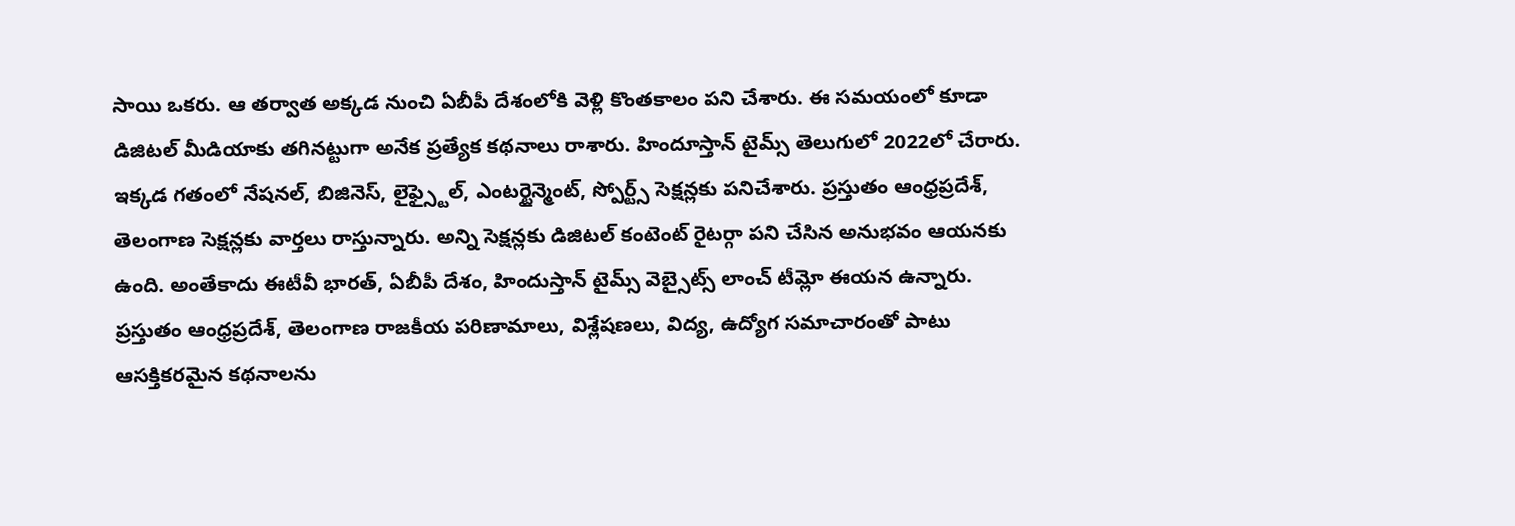సాయి ఒకరు. ఆ తర్వాత అక్కడ నుంచి ఏబీపీ దేశంలోకి వెళ్లి కొంతకాలం పని చేశారు. ఈ సమయంలో కూడా డిజిటల్ మీడియాకు తగినట్టుగా అనేక ప్రత్యేక కథనాలు రాశారు. హిందూస్తాన్ టైమ్స్ తెలుగులో 2022లో చేరారు. ఇక్కడ గతంలో నేషనల్, బిజినెస్, లైఫ్స్టైల్, ఎంటర్టైన్మెంట్, స్పోర్ట్స్ సెక్షన్లకు పనిచేశారు. ప్రస్తుతం ఆంధ్రప్రదేశ్, తెలంగాణ సెక్షన్లకు వార్తలు రాస్తున్నారు. అన్ని సెక్షన్లకు డిజిటల్ కంటెంట్ రైటర్గా పని చేసిన అనుభవం ఆయనకు ఉంది. అంతేకాదు ఈటీవీ భారత్, ఏబీపీ దేశం, హిందుస్తాన్ టైమ్స్ వెబ్సైట్స్ లాంచ్ టీమ్లో ఈయన ఉన్నారు. ప్రస్తుతం ఆంధ్రప్రదేశ్, తెలంగాణ రాజకీయ పరిణామాలు, విశ్లేషణలు, విద్య, ఉద్యోగ సమాచారంతో పాటు ఆసక్తికరమైన కథనాలను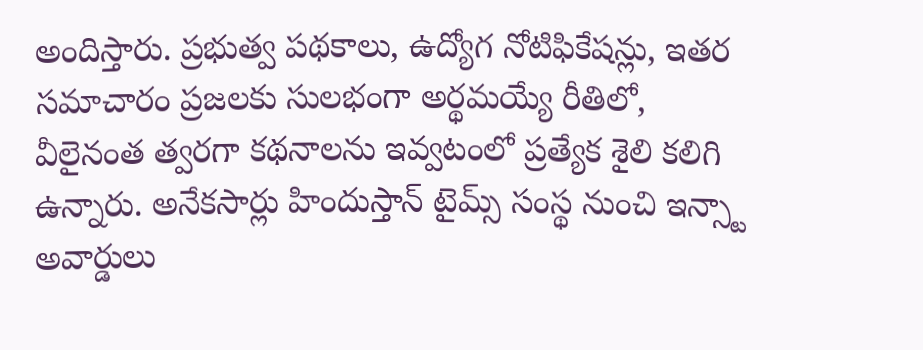అందిస్తారు. ప్రభుత్వ పథకాలు, ఉద్యోగ నోటిఫికేషన్లు, ఇతర సమాచారం ప్రజలకు సులభంగా అర్థమయ్యే రీతిలో, వీలైనంత త్వరగా కథనాలను ఇవ్వటంలో ప్రత్యేక శైలి కలిగి ఉన్నారు. అనేకసార్లు హిందుస్తాన్ టైమ్స్ సంస్థ నుంచి ఇన్స్టా అవార్డులు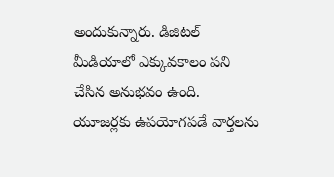అందుకున్నారు. డిజిటల్ మీడియాలో ఎక్కువకాలం పని చేసిన అనుభవం ఉంది. యూజర్లకు ఉపయోగపడే వార్తలను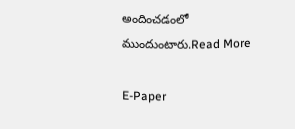అందించడంలో ముందుంటారు.Read More

E-Paper